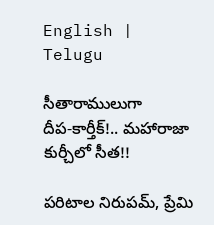English | Telugu

సీతారాములుగా దీప‌-కార్తీక్‌!.. మ‌హారాజా కుర్చీలో సీత‌!!

ప‌రిటాల నిరుప‌మ్‌, ప్రేమి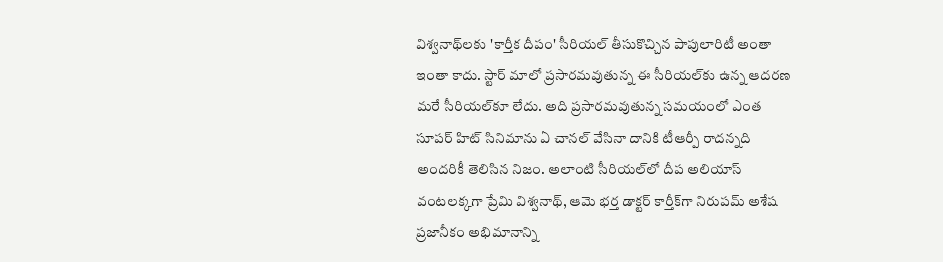విశ్వ‌నాథ్‌ల‌కు 'కార్తీక దీపం' సీరియ‌ల్‌ తీసుకొచ్చిన పాపులారిటీ అంతా ఇంతా కాదు. స్టార్ మాలో ప్ర‌సార‌మ‌వుతున్న ఈ సీరియ‌ల్‌కు ఉన్న ఆద‌ర‌ణ మ‌రే సీరియ‌ల్‌కూ లేదు. అది ప్ర‌సార‌మ‌వుతున్న స‌మ‌యంలో ఎంత సూప‌ర్ హిట్ సినిమాను ఏ చాన‌ల్ వేసినా దానికి టీఆర్పీ రాద‌న్న‌ది అంద‌రికీ తెలిసిన నిజం. అలాంటి సీరియ‌ల్‌లో దీప అలియాస్ వంట‌ల‌క్క‌గా ప్రేమి విశ్వ‌నాథ్‌, ఆమె భ‌ర్త డాక్ట‌ర్ కార్తీక్‌గా నిరుప‌మ్ అశేష ప్ర‌జానీకం అభిమానాన్ని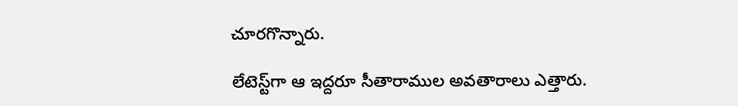చూర‌గొన్నారు.

లేటెస్ట్‌గా ఆ ఇద్ద‌రూ సీతారాముల అవ‌తారాలు ఎత్తారు.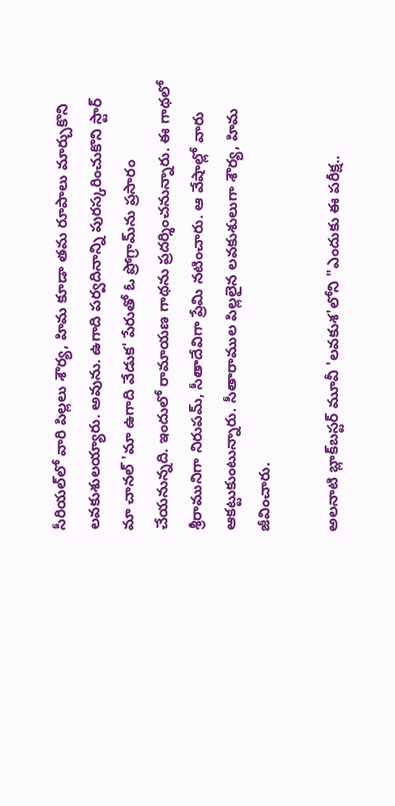సీరియ‌ల్‌లో వారి పిల్ల‌లు శౌర్య‌, హిమ కూడా త‌మ రూపాలు మార్చుకొని ల‌వ‌కుశుల‌య్యారు. అవును. ఉగాది ప‌ర్వ‌దినాన్ని పుర‌స్క‌రించుకొని స్టార్ మా చాన‌ల్ 'మా ఉగాది వేడుక' పేరుతో ఓ ప్రోగ్రామ్‌ను ప్ర‌సారం చేయ‌నున్న‌ది. ఇందులో రామాయ‌ణ గాథ‌ను ప్ర‌ద‌ర్శించ‌నున్నారు. ఈ గాథ‌లో శ్రీ‌రామునిగా నిరుప‌మ్‌, సీతాదేవిగా ప్రేమి న‌టించారు. ఆ వేషాల్లో వారు ఆక‌ట్టుకుంటున్నారు. సీతారాముల పిల్ల‌లైన ల‌వ‌కుశులుగా శౌర్య‌, హిమ జీవించారు.

అల‌నాటి బ్లాక్‌బ‌స్ట‌ర్ మూవీ 'ల‌వ‌కుశ‌'లోని "ఎందుకు ఈ ప‌రీక్ష‌..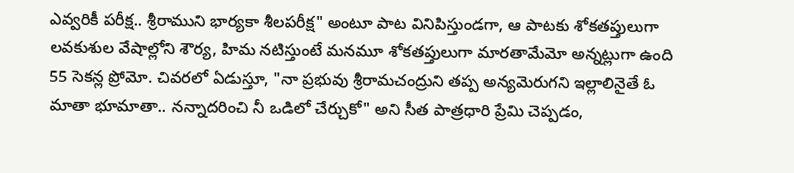ఎవ్వ‌రికీ ప‌రీక్ష‌.. శ్రీ‌రాముని భార్య‌కా శీల‌ప‌రీక్ష" అంటూ పాట వినిపిస్తుండ‌గా, ఆ పాట‌కు శోక‌త‌ప్తులుగా ల‌వ‌కుశుల వేషాల్లోని శౌర్య‌, హిమ న‌టిస్తుంటే మ‌న‌మూ శోక‌త‌ప్తులుగా మార‌తామేమో అన్న‌ట్లుగా ఉంది 55 సెక‌న్ల ప్రోమో. చివ‌ర‌లో ఏడుస్తూ, "నా ప్ర‌భువు శ్రీ‌రామ‌చంద్రుని త‌ప్ప అన్య‌మెరుగ‌ని ఇల్లాలినైతే ఓ మాతా భూమాతా.. న‌న్నాద‌రించి నీ ఒడిలో చేర్చుకో" అని సీత పాత్ర‌ధారి ప్రేమి చెప్ప‌డం,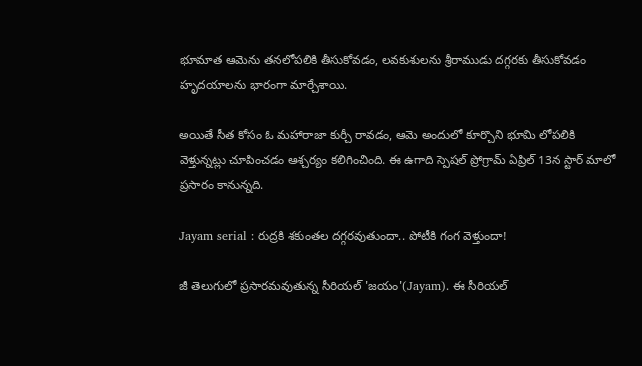భూమాత ఆమెను త‌న‌లోప‌లికి తీసుకోవ‌డం, ల‌వ‌కుశుల‌ను శ్రీ‌రాముడు ద‌గ్గ‌ర‌కు తీసుకోవ‌డం హృద‌యాల‌ను భారంగా మార్చేశాయి.

అయితే సీత కోసం ఓ మ‌హారాజా కుర్చీ రావ‌డం, ఆమె అందులో కూర్చొని భూమి లోప‌లికి వెళ్తున్న‌ట్లు చూపించ‌డం ఆశ్చ‌ర్యం క‌లిగించింది. ఈ ఉగాది స్పెష‌ల్ ప్రోగ్రామ్ ఏప్రిల్ 13న స్టార్ మాలో ప్ర‌సారం కానున్న‌ది.

Jayam serial : రుద్రకి శకుంతల దగ్గరవుతుందా.. పోటీకి గంగ వెళ్తుందా!

జీ తెలుగులో ప్రసారమవుతున్న సీరియల్ 'జయం'(Jayam). ఈ సీరియల్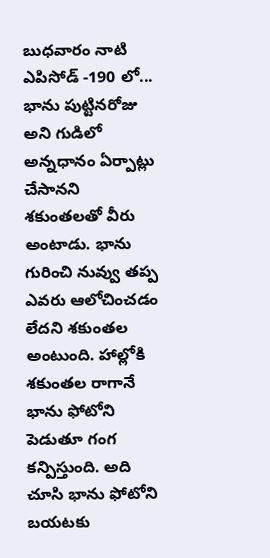బుధవారం నాటి ఎపిసోడ్ -190 లో... భాను పుట్టినరోజు అని గుడిలో అన్నధానం ఏర్పాట్లు చేసానని శకుంతలతో వీరు అంటాడు. భాను గురించి నువ్వు తప్ప ఎవరు ఆలోచించడం లేదని శకుంతల అంటుంది. హాల్లోకి శకుంతల రాగానే భాను ఫోటోని పెడుతూ గంగ కన్పిస్తుంది. అది చూసి భాను ఫోటోని బయటకు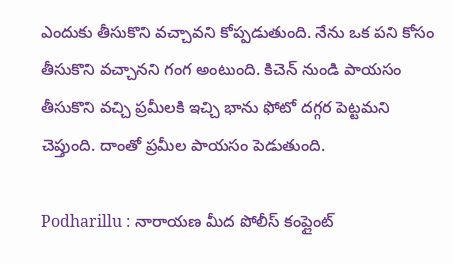ఎందుకు తీసుకొని వచ్చావని కోప్పడుతుంది. నేను ఒక పని కోసం తీసుకొని వచ్చానని గంగ అంటుంది. కిచెన్ నుండి పాయసం తీసుకొని వచ్చి ప్రమీలకి ఇచ్చి భాను ఫోటో దగ్గర పెట్టమని చెప్తుంది. దాంతో ప్రమీల పాయసం పెడుతుంది.

Podharillu : నారాయణ మీద పోలీస్ కంప్లైంట్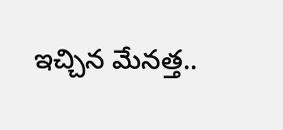ఇచ్చిన మేనత్త..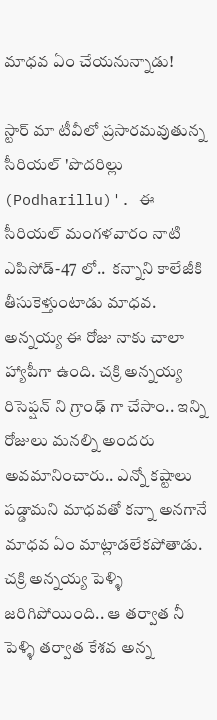మాధవ ఏం చేయనున్నాడు!

స్టార్ మా టీవీలో ప్రసారమవుతున్న సీరియల్ 'పొదరిల్లు (Podharillu)'. ఈ సీరియల్ మంగళవారం నాటి ఎపిసోడ్-47 లో..  కన్నాని కాలేజీకి తీసుకెళ్తుంటాడు మాధవ. అన్నయ్య ఈ రోజు నాకు చాలా హ్యాపీగా ఉంది. చక్రి అన్నయ్య రిసెప్షన్ ని గ్రాంఢ్ గా చేసాం.. ఇన్ని రోజులు మనల్ని అందరు అవమానించారు.. ఎన్నో కష్టాలు పడ్డామని మాధవతో కన్నా అనగానే మాధవ ఏం మాట్లాడలేకపోతాడు. చక్రి అన్నయ్య పెళ్ళి జరిగిపోయింది.. ఆ తర్వాత నీ పెళ్ళి తర్వాత కేశవ అన్న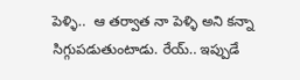పెళ్ళి..  ఆ తర్వాత నా పెళ్ళి అని కన్నా సిగ్గుపడుతుంటాడు. రేయ్.. ఇప్పుడే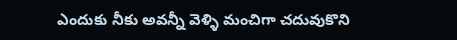ఎందుకు నీకు అవన్నీ వెళ్ళి మంచిగా చదువుకొని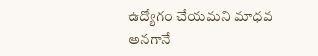ఉద్యోగం చేయమని మాధవ అనగానే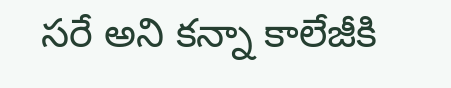సరే అని కన్నా కాలేజీకి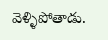వెళ్ళిపోతాడు.